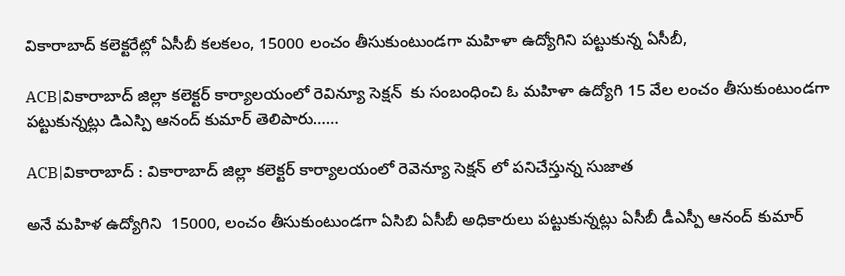వికారాబాద్ కలెక్టరేట్లో ఏసీబీ కలకలం, 15000 లంచం తీసుకుంటుండగా మహిళా ఉద్యోగిని పట్టుకున్న ఏసీబీ,

ACB|వికారాబాద్ జిల్లా కలెక్టర్ కార్యాలయంలో రెవిన్యూ సెక్షన్  కు సంబంధించి ఓ మహిళా ఉద్యోగి 15 వేల లంచం తీసుకుంటుండగా పట్టుకున్నట్లు డిఎస్పి ఆనంద్ కుమార్ తెలిపారు……

ACB|వికారాబాద్ : వికారాబాద్ జిల్లా కలెక్టర్ కార్యాలయంలో రెవెన్యూ సెక్షన్ లో పనిచేస్తున్న సుజాత

అనే మహిళ ఉద్యోగిని  15000, లంచం తీసుకుంటుండగా ఏసిబి ఏసీబీ అధికారులు పట్టుకున్నట్లు ఏసీబీ డీఎస్పీ ఆనంద్ కుమార్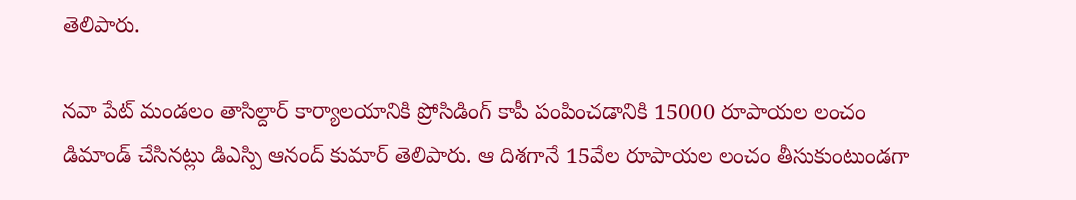తెలిపారు.

నవా పేట్ మండలం తాసిల్దార్ కార్యాలయానికి ప్రోసిడింగ్ కాపీ పంపించడానికి 15000 రూపాయల లంచం డిమాండ్ చేసినట్లు డిఎస్పి ఆనంద్ కుమార్ తెలిపారు. ఆ దిశగానే 15వేల రూపాయల లంచం తీసుకుంటుండగా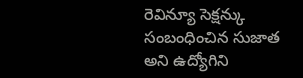రెవిన్యూ సెక్షన్కు సంబంధించిన సుజాత అని ఉద్యోగిని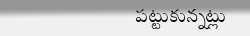పట్టుకున్నట్లు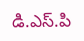డి.ఎస్.పి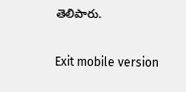తెలిపారు.

Exit mobile version